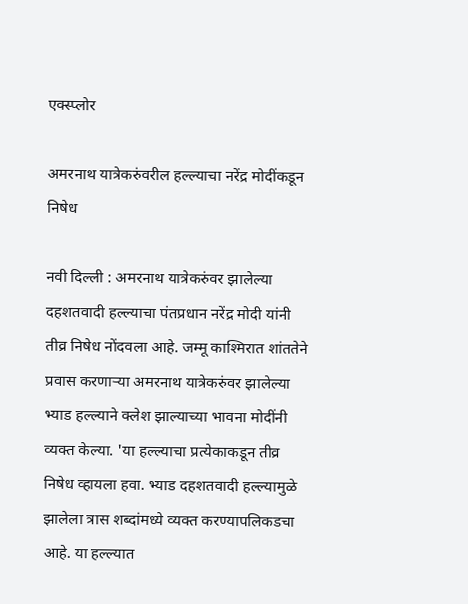एक्स्प्लोर

अमरनाथ यात्रेकरुंवरील हल्ल्याचा नरेंद्र मोदींकडून निषेध

नवी दिल्ली : अमरनाथ यात्रेकरुंवर झालेल्या दहशतवादी हल्ल्याचा पंतप्रधान नरेंद्र मोदी यांनी तीव्र निषेध नोंदवला आहे. जम्मू काश्मिरात शांततेने प्रवास करणाऱ्या अमरनाथ यात्रेकरुंवर झालेल्या भ्याड हल्ल्याने क्लेश झाल्याच्या भावना मोदींनी व्यक्त केल्या. 'या हल्ल्याचा प्रत्येकाकडून तीव्र निषेध व्हायला हवा. भ्याड दहशतवादी हल्ल्यामुळे झालेला त्रास शब्दांमध्ये व्यक्त करण्यापलिकडचा आहे. या हल्ल्यात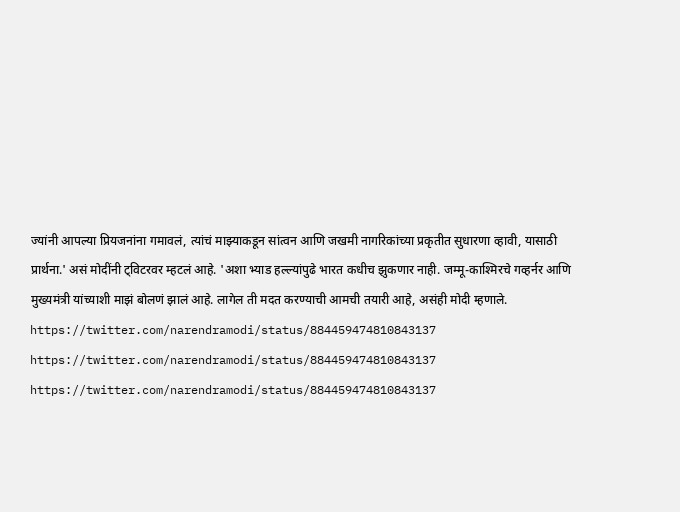ज्यांनी आपल्या प्रियजनांना गमावलं, त्यांचं माझ्याकडून सांत्वन आणि जखमी नागरिकांच्या प्रकृतीत सुधारणा व्हावी, यासाठी प्रार्थना.' असं मोदींनी ट्विटरवर म्हटलं आहे. 'अशा भ्याड हल्ल्यांपुढे भारत कधीच झुकणार नाही. जम्मू-काश्मिरचे गव्हर्नर आणि मुख्यमंत्री यांच्याशी माझं बोलणं झालं आहे. लागेल ती मदत करण्याची आमची तयारी आहे, असंही मोदी म्हणाले. https://twitter.com/narendramodi/status/884459474810843137 https://twitter.com/narendramodi/status/884459474810843137 https://twitter.com/narendramodi/status/884459474810843137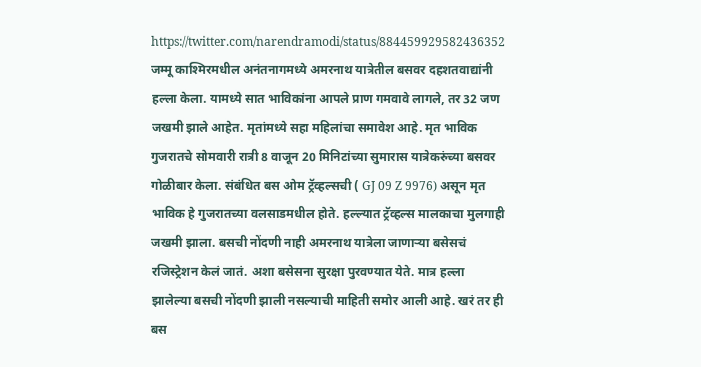https://twitter.com/narendramodi/status/884459929582436352 जम्मू काश्मिरमधील अनंतनागमध्ये अमरनाथ यात्रेतील बसवर दहशतवाद्यांनी हल्ला केला. यामध्ये सात भाविकांना आपले प्राण गमवावे लागले, तर 32 जण जखमी झाले आहेत. मृतांमध्ये सहा महिलांचा समावेश आहे. मृत भाविक गुजरातचे सोमवारी रात्री 8 वाजून 20 मिनिटांच्या सुमारास यात्रेकरुंच्या बसवर गोळीबार केला. संबंधित बस ओम ट्रॅव्हल्सची ( GJ 09 Z 9976) असून मृत भाविक हे गुजरातच्या वलसाडमधील होते. हल्ल्यात ट्रॅव्हल्स मालकाचा मुलगाही जखमी झाला. बसची नोंदणी नाही अमरनाथ यात्रेला जाणाऱ्या बसेसचं रजिस्ट्रेशन केलं जातं. अशा बसेसना सुरक्षा पुरवण्यात येते. मात्र हल्ला झालेल्या बसची नोंदणी झाली नसल्याची माहिती समोर आली आहे. खरं तर ही बस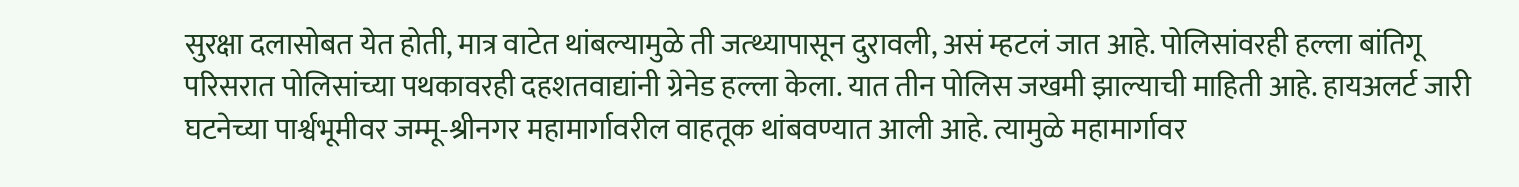सुरक्षा दलासोबत येत होती, मात्र वाटेत थांबल्यामुळे ती जत्थ्यापासून दुरावली, असं म्हटलं जात आहे. पोलिसांवरही हल्ला बांतिगू परिसरात पोलिसांच्या पथकावरही दहशतवाद्यांनी ग्रेनेड हल्ला केला. यात तीन पोलिस जखमी झाल्याची माहिती आहे. हायअलर्ट जारी घटनेच्या पार्श्वभूमीवर जम्मू-श्रीनगर महामार्गावरील वाहतूक थांबवण्यात आली आहे. त्यामुळे महामार्गावर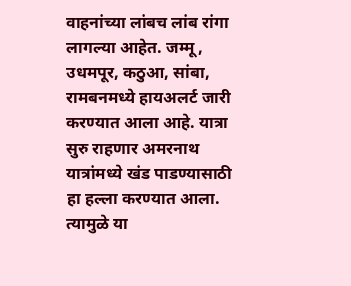वाहनांच्या लांबच लांब रांगा लागल्या आहेत. जम्मू, उधमपूर, कठुआ, सांबा, रामबनमध्ये हायअलर्ट जारी करण्यात आला आहे. यात्रा सुरु राहणार अमरनाथ यात्रांमध्ये खंड पाडण्यासाठी हा हल्ला करण्यात आला. त्यामुळे या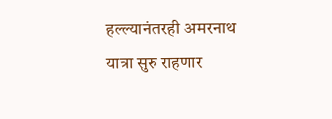हल्ल्यानंतरही अमरनाथ यात्रा सुरु राहणार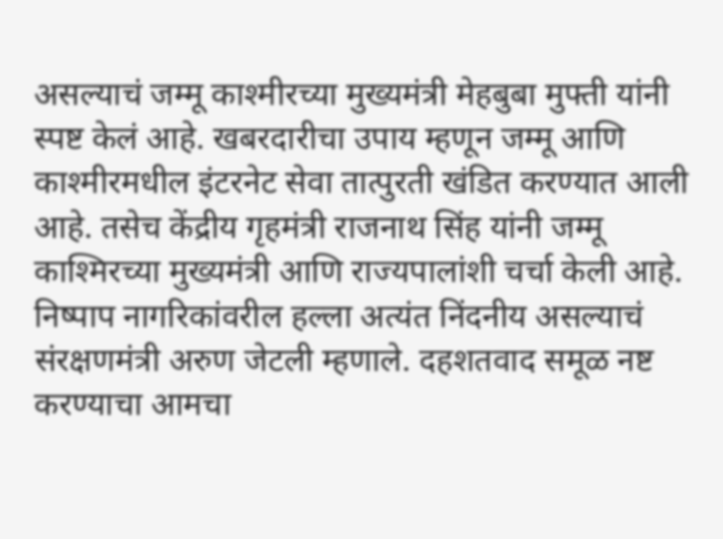असल्याचं जम्मू काश्मीरच्या मुख्यमंत्री मेहबुबा मुफ्ती यांनी स्पष्ट केलं आहे. खबरदारीचा उपाय म्हणून जम्मू आणि काश्मीरमधील इंटरनेट सेवा तात्पुरती खंडित करण्यात आली आहे. तसेच केंद्रीय गृहमंत्री राजनाथ सिंह यांनी जम्मू काश्मिरच्या मुख्यमंत्री आणि राज्यपालांशी चर्चा केली आहे. निष्पाप नागरिकांवरील हल्ला अत्यंत निंदनीय असल्याचं संरक्षणमंत्री अरुण जेटली म्हणाले. दहशतवाद समूळ नष्ट करण्याचा आमचा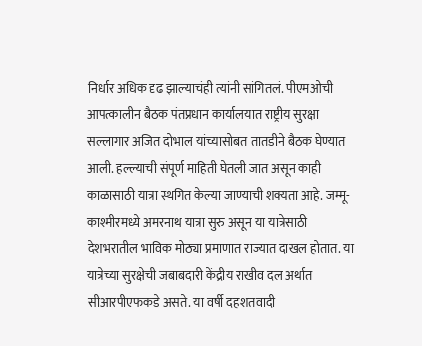निर्धार अधिक दृढ झाल्याचंही त्यांनी सांगितलं. पीएमओची आपत्कालीन बैठक पंतप्रधान कार्यालयात राष्ट्रीय सुरक्षा सल्लागार अजित दोभाल यांच्यासोबत तातडीने बैठक घेण्यात आली. हल्ल्याची संपूर्ण माहिती घेतली जात असून काही काळासाठी यात्रा स्थगित केल्या जाण्याची शक्यता आहे. जम्मू- काश्मीरमध्ये अमरनाथ यात्रा सुरु असून या यात्रेसाठी देशभरातील भाविक मोठ्या प्रमाणात राज्यात दाखल होतात. या यात्रेच्या सुरक्षेची जबाबदारी केंद्रीय राखीव दल अर्थात सीआरपीएफकडे असते. या वर्षी दहशतवादी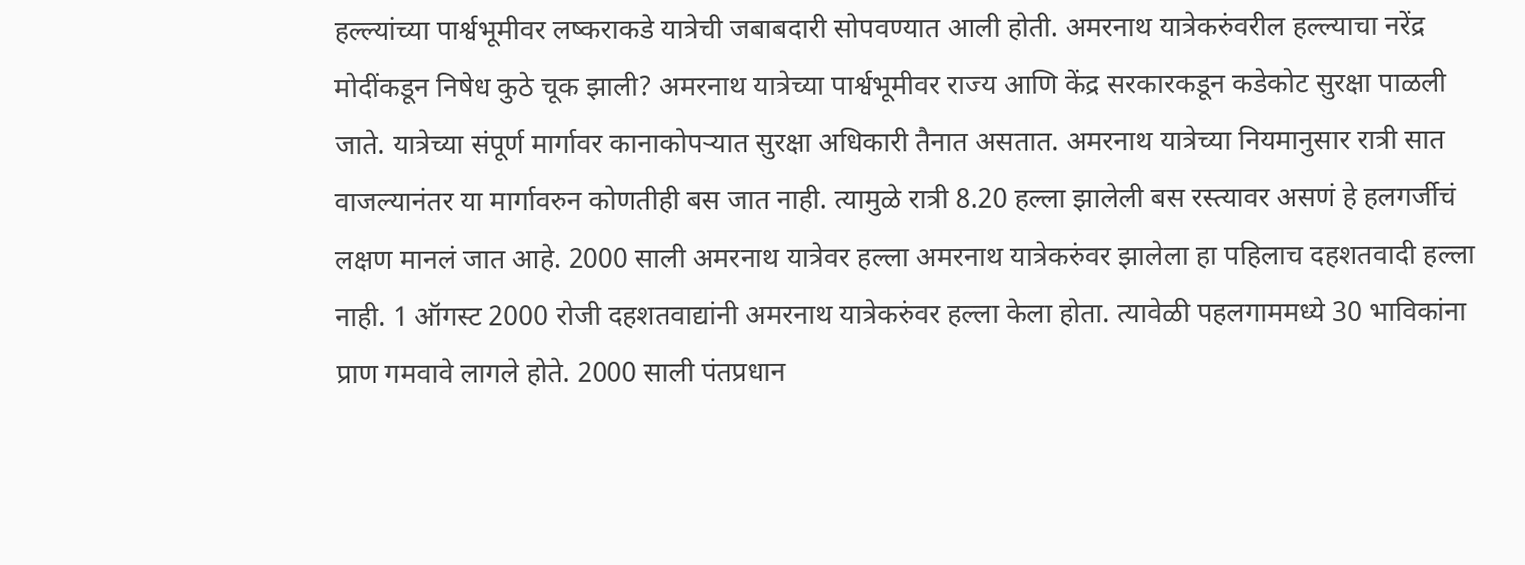हल्ल्यांच्या पार्श्वभूमीवर लष्कराकडे यात्रेची जबाबदारी सोपवण्यात आली होती. अमरनाथ यात्रेकरुंवरील हल्ल्याचा नरेंद्र मोदींकडून निषेध कुठे चूक झाली? अमरनाथ यात्रेच्या पार्श्वभूमीवर राज्य आणि केंद्र सरकारकडून कडेकोट सुरक्षा पाळली जाते. यात्रेच्या संपूर्ण मार्गावर कानाकोपऱ्यात सुरक्षा अधिकारी तैनात असतात. अमरनाथ यात्रेच्या नियमानुसार रात्री सात वाजल्यानंतर या मार्गावरुन कोणतीही बस जात नाही. त्यामुळे रात्री 8.20 हल्ला झालेली बस रस्त्यावर असणं हे हलगर्जीचं लक्षण मानलं जात आहे. 2000 साली अमरनाथ यात्रेवर हल्ला अमरनाथ यात्रेकरुंवर झालेला हा पहिलाच दहशतवादी हल्ला नाही. 1 ऑगस्ट 2000 रोजी दहशतवाद्यांनी अमरनाथ यात्रेकरुंवर हल्ला केला होता. त्यावेळी पहलगाममध्ये 30 भाविकांना प्राण गमवावे लागले होते. 2000 साली पंतप्रधान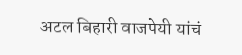अटल बिहारी वाजपेयी यांचं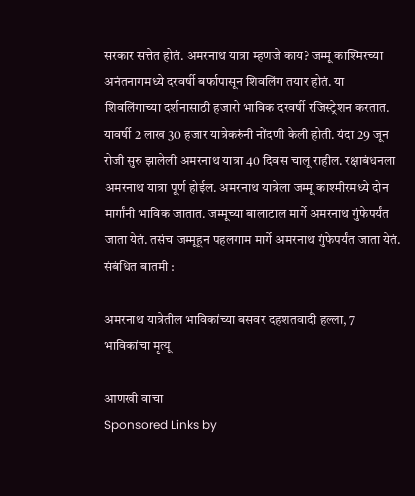सरकार सत्तेत होतं. अमरनाथ यात्रा म्हणजे काय? जम्मू काश्मिरच्या अनंतनागमध्ये दरवर्षी बर्फापासून शिवलिंग तयार होतं. या शिवलिंगाच्या दर्शनासाठी हजारो भाविक दरवर्षी रजिस्ट्रेशन करतात. यावर्षी 2 लाख 30 हजार यात्रेकरुंनी नोंदणी केली होती. यंदा 29 जून रोजी सुरु झालेली अमरनाथ यात्रा 40 दिवस चालू राहील. रक्षाबंधनला अमरनाथ यात्रा पूर्ण होईल. अमरनाथ यात्रेला जम्मू काश्मीरमध्ये दोन मार्गांनी भाविक जातात. जम्मूच्या बालाटाल मार्गे अमरनाथ गुंफेपर्यंत जाता येतं. तसंच जम्मूहून पहलगाम मार्गे अमरनाथ गुंफेपर्यंत जाता येतं. संबंधित बातमी :

अमरनाथ यात्रेतील भाविकांच्या बसवर दहशतवादी हल्ला, 7 भाविकांचा मृत्यू

आणखी वाचा
Sponsored Links by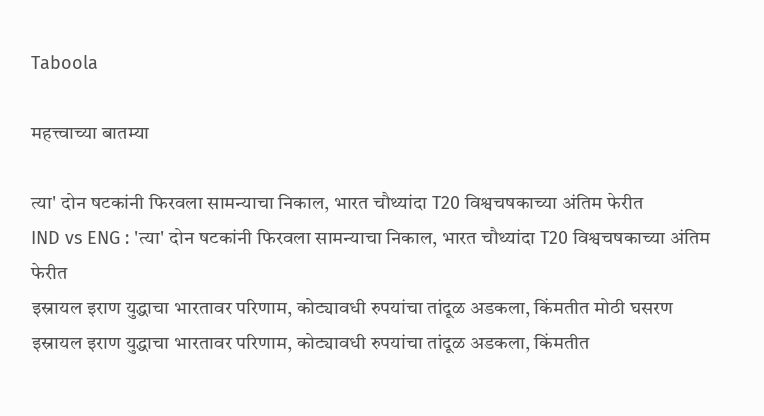Taboola

महत्त्वाच्या बातम्या

त्या' दोन षटकांनी फिरवला सामन्याचा निकाल, भारत चौथ्यांदा T20 विश्वचषकाच्या अंतिम फेरीत
IND vs ENG : 'त्या' दोन षटकांनी फिरवला सामन्याचा निकाल, भारत चौथ्यांदा T20 विश्वचषकाच्या अंतिम फेरीत
इस्रायल इराण युद्धाचा भारतावर परिणाम, कोट्यावधी रुपयांचा तांदूळ अडकला, किंमतीत मोठी घसरण
इस्रायल इराण युद्धाचा भारतावर परिणाम, कोट्यावधी रुपयांचा तांदूळ अडकला, किंमतीत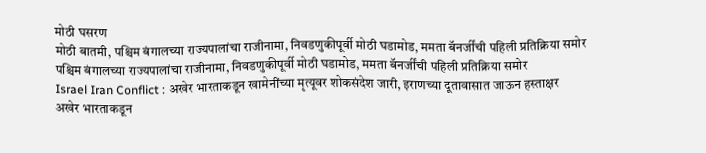मोठी घसरण
मोठी बातमी, पश्चिम बंगालच्या राज्यपालांचा राजीनामा, निवडणुकीपूर्वी मोठी घडामोड, ममता बॅनर्जींची पहिली प्रतिक्रिया समोर
पश्चिम बंगालच्या राज्यपालांचा राजीनामा, निवडणुकीपूर्वी मोठी घडामोड, ममता बॅनर्जींची पहिली प्रतिक्रिया समोर
Israel Iran Conflict : अखेर भारताकडून खामेनींच्या मृत्यूवर शोकसंदेश जारी, इराणच्या दूतावासात जाऊन हस्ताक्षर
अखेर भारताकडून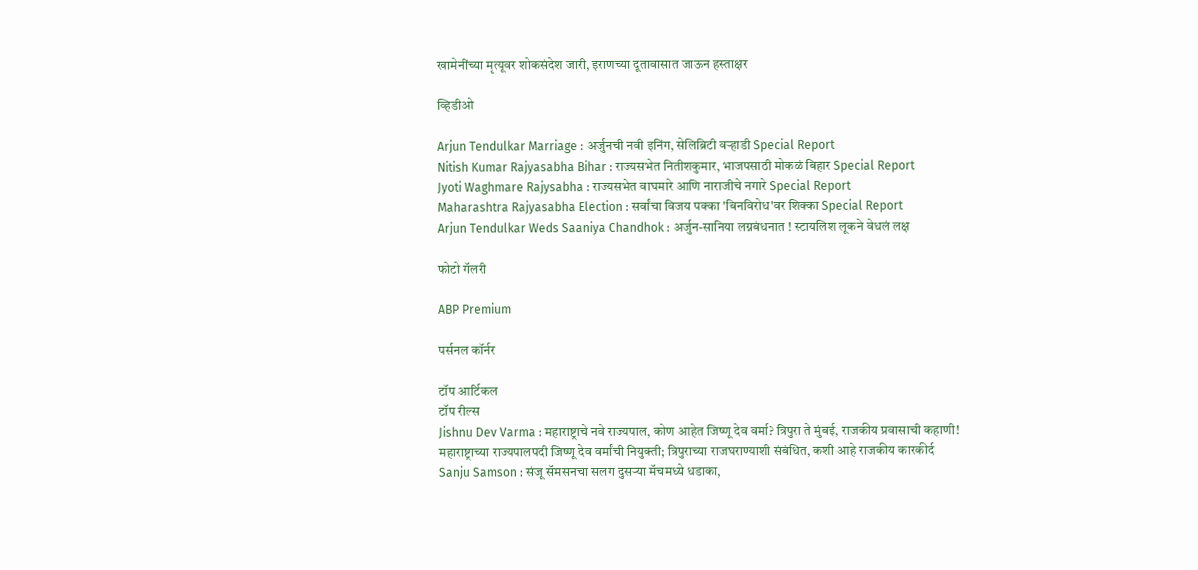खामेनींच्या मृत्यूवर शोकसंदेश जारी, इराणच्या दूतावासात जाऊन हस्ताक्षर

व्हिडीओ

Arjun Tendulkar Marriage : अर्जुनची नवी इनिंग, सेलिब्रिटी वऱ्हाडी Special Report
Nitish Kumar Rajyasabha Bihar : राज्यसभेत नितीशकुमार, भाजपसाठी मोकळं बिहार Special Report
Jyoti Waghmare Rajysabha : राज्यसभेत वाघमारे आणि नाराजीचे नगारे Special Report
Maharashtra Rajyasabha Election : सर्वांचा विजय पक्का 'बिनविरोध'वर शिक्का Special Report
Arjun Tendulkar Weds Saaniya Chandhok : अर्जुन-सानिया लग्नबंधनात ! स्टायलिश लूकने वेधलं लक्ष

फोटो गॅलरी

ABP Premium

पर्सनल कॉर्नर

टॉप आर्टिकल
टॉप रील्स
Jishnu Dev Varma : महाराष्ट्राचे नवे राज्यपाल, कोण आहेत जिष्णू देव वर्मा? त्रिपुरा ते मुंबई, राजकीय प्रवासाची कहाणी!
महाराष्ट्राच्या राज्यपालपदी जिष्णू देव वर्मांची नियुक्ती; त्रिपुराच्या राजघराण्याशी संबंधित, कशी आहे राजकीय कारकीर्द
Sanju Samson : संजू सॅमसनचा सलग दुसऱ्या मॅचमध्ये धडाका,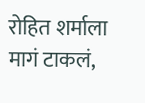रोहित शर्माला मागं टाकलं,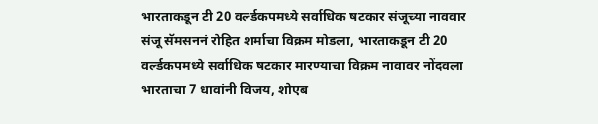भारताकडून टी 20 वर्ल्डकपमध्ये सर्वाधिक षटकार संजूच्या नाववार
संजू सॅमसननं रोहित शर्माचा विक्रम मोडला, भारताकडून टी 20 वर्ल्डकपमध्ये सर्वाधिक षटकार मारण्याचा विक्रम नावावर नोंदवला
भारताचा 7 धावांनी विजय, शोएब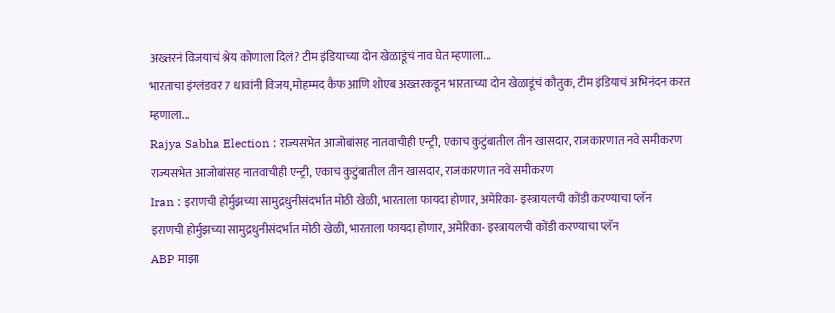अख्तरनं विजयाचं श्रेय कोणाला दिलं? टीम इंडियाच्या दोन खेळाडूंचं नाव घेत म्हणाला...
भारताचा इंग्लंडवर 7 धावांनी विजय,मोहम्मद कैफ आणि शोएब अख्तरकडून भारताच्या दोन खेळाडूंचं कौतुक, टीम इंडियाचं अभिनंदन करत म्हणाला...
Rajya Sabha Election : राज्यसभेत आजोबांसह नातवाचीही एन्ट्री, एकाच कुटुंबातील तीन खासदार, राजकारणात नवे समीकरण
राज्यसभेत आजोबांसह नातवाचीही एन्ट्री, एकाच कुटुंबातील तीन खासदार, राजकारणात नवे समीकरण
Iran : इराणची होर्मुझच्या सामुद्रधुनीसंदर्भात मोठी खेळी, भारताला फायदा होणार, अमेरिका- इस्त्रायलची कोंडी करण्याचा प्लॅन
इराणची होर्मुझच्या सामुद्रधुनीसंदर्भात मोठी खेळी, भारताला फायदा होणार, अमेरिका- इस्त्रायलची कोंडी करण्याचा प्लॅन
ABP माझा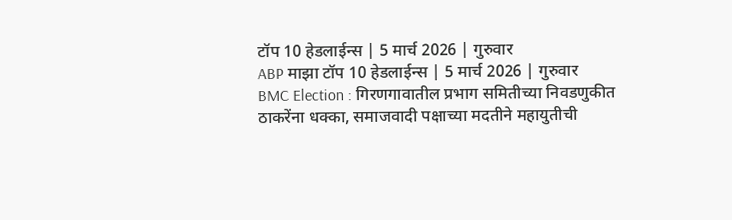टॉप 10 हेडलाईन्स | 5 मार्च 2026 | गुरुवार
ABP माझा टॉप 10 हेडलाईन्स | 5 मार्च 2026 | गुरुवार
BMC Election : गिरणगावातील प्रभाग समितीच्या निवडणुकीत ठाकरेंना धक्का, समाजवादी पक्षाच्या मदतीने महायुतीची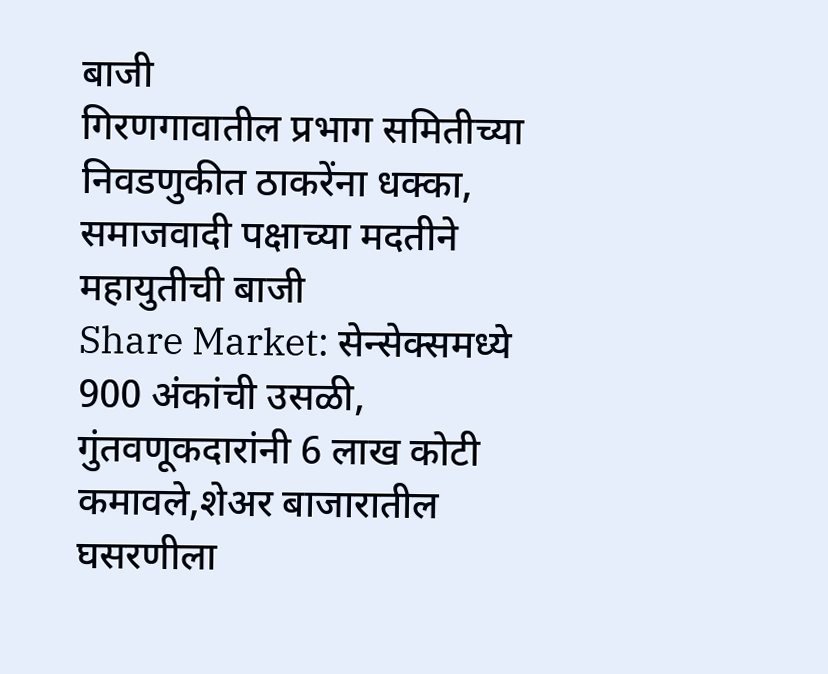बाजी
गिरणगावातील प्रभाग समितीच्या निवडणुकीत ठाकरेंना धक्का, समाजवादी पक्षाच्या मदतीने महायुतीची बाजी
Share Market: सेन्सेक्समध्ये 900 अंकांची उसळी, गुंतवणूकदारांनी 6 लाख कोटी कमावले,शेअर बाजारातील घसरणीला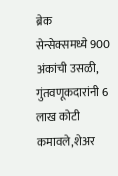ब्रेक
सेन्सेक्समध्ये 900 अंकांची उसळी, गुंतवणूकदारांनी 6 लाख कोटी कमावले,शेअर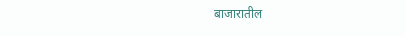बाजारातील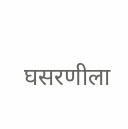घसरणीला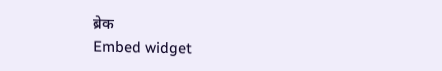ब्रेक
Embed widget